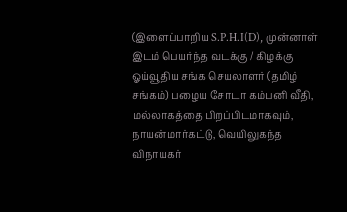(இளைப்பாறிய S.P.H.I(D), முன்னாள் இடம் பெயர்ந்த வடக்கு / கிழக்கு ஓய்வூதிய சங்க செயலாளர் (தமிழ் சங்கம்) பழைய சோடா கம்பனி வீதி, மல்லாகத்தை பிறப்பிடமாகவும், நாயன்மார்கட்டு, வெயிலுகந்த விநாயகர்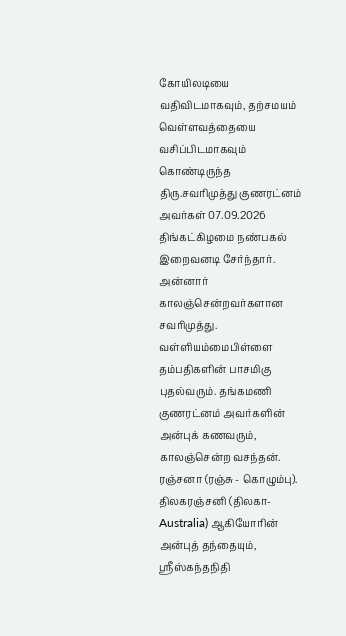கோயிலடியை வதிவிடமாகவும், தற்சமயம் வெள்ளவத்தையை வசிப்பிடமாகவும் கொண்டிருந்த திரு.சவரிமுத்து குணரட்னம் அவர்கள் 07.09.2026 திங்கட்கிழமை நண்பகல் இறைவனடி சேர்ந்தார். அன்னார் காலஞ்சென்றவர்களான சவரிமுத்து. வள்ளியம்மைபிள்ளை தம்பதிகளின் பாசமிகு புதல்வரும். தங்கமணி குணரட்னம் அவர்களின் அன்புக் கணவரும், காலஞ்சென்ற வசந்தன். ரஞ்சனா (ரஞ்சு - கொழும்பு). திலகரஞ்சனி (திலகா-Australia) ஆகியோரின் அன்புத் தந்தையும், ஸ்ரீஸ்கந்தநிதி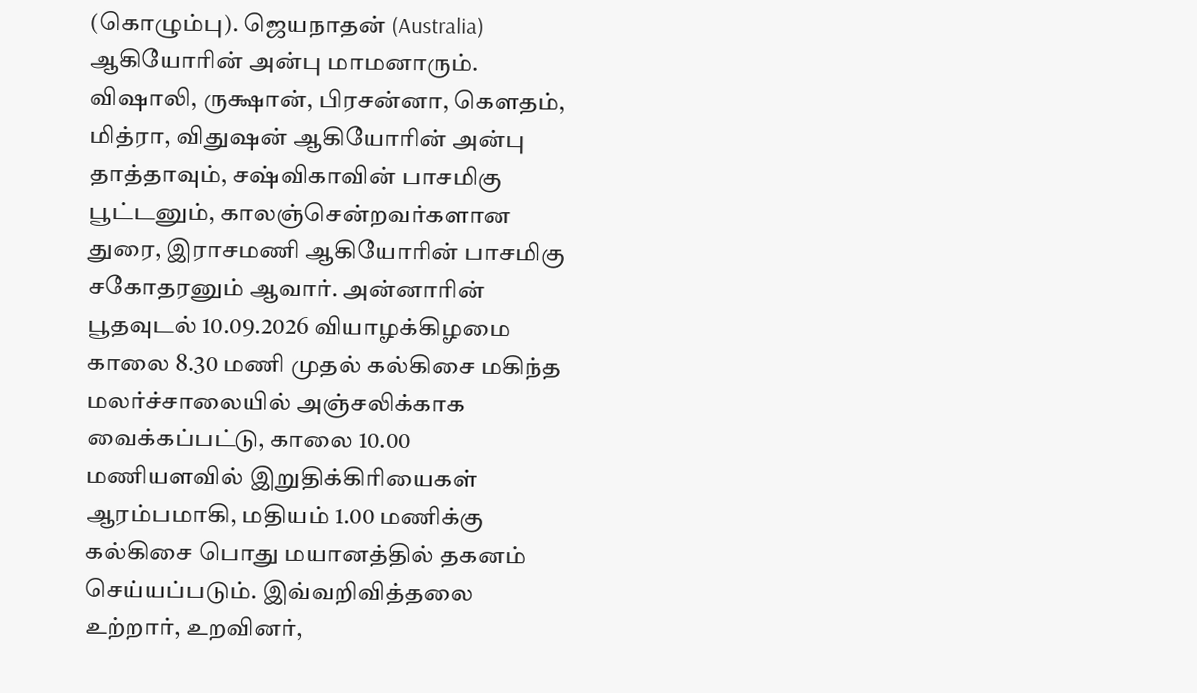(கொழும்பு). ஜெயநாதன் (Australia) ஆகியோரின் அன்பு மாமனாரும். விஷாலி, ருக்ஷான், பிரசன்னா, கௌதம், மித்ரா, விதுஷன் ஆகியோரின் அன்பு தாத்தாவும், சஷ்விகாவின் பாசமிகு பூட்டனும், காலஞ்சென்றவர்களான துரை, இராசமணி ஆகியோரின் பாசமிகு சகோதரனும் ஆவார். அன்னாரின் பூதவுடல் 10.09.2026 வியாழக்கிழமை காலை 8.30 மணி முதல் கல்கிசை மகிந்த மலர்ச்சாலையில் அஞ்சலிக்காக வைக்கப்பட்டு, காலை 10.00 மணியளவில் இறுதிக்கிரியைகள் ஆரம்பமாகி, மதியம் 1.00 மணிக்கு கல்கிசை பொது மயானத்தில் தகனம் செய்யப்படும். இவ்வறிவித்தலை உற்றார், உறவினர்,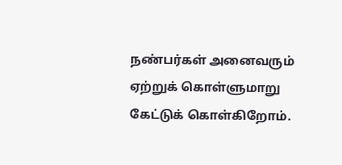நண்பர்கள் அனைவரும் ஏற்றுக் கொள்ளுமாறு கேட்டுக் கொள்கிறோம்.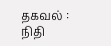தகவல் : நிதி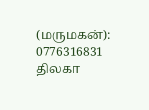(மருமகன்): 0776316831 திலகா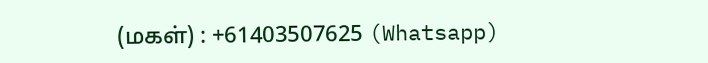(மகள்) : +61403507625 (Whatsapp)